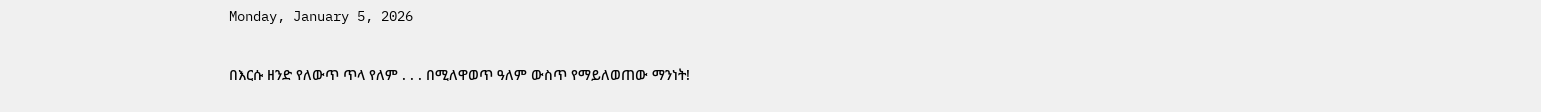Monday, January 5, 2026

በእርሱ ዘንድ የለውጥ ጥላ የለም . . . በሚለዋወጥ ዓለም ውስጥ የማይለወጠው ማንነት!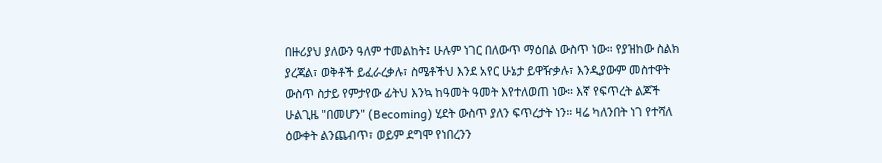በዙሪያህ ያለውን ዓለም ተመልከት፤ ሁሉም ነገር በለውጥ ማዕበል ውስጥ ነው። የያዝከው ስልክ ያረጃል፣ ወቅቶች ይፈራረቃሉ፣ ስሜቶችህ እንደ አየር ሁኔታ ይዋዥቃሉ፣ እንዲያውም መስተዋት ውስጥ ስታይ የምታየው ፊትህ እንኳ ከዓመት ዓመት እየተለወጠ ነው። እኛ የፍጥረት ልጆች ሁልጊዜ "በመሆን" (Becoming) ሂደት ውስጥ ያለን ፍጥረታት ነን። ዛሬ ካለንበት ነገ የተሻለ ዕውቀት ልንጨብጥ፣ ወይም ደግሞ የነበረንን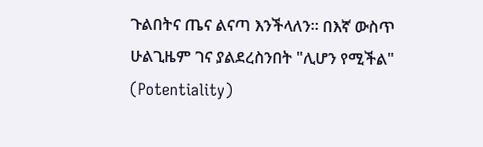ጉልበትና ጤና ልናጣ እንችላለን። በእኛ ውስጥ ሁልጊዜም ገና ያልደረስንበት "ሊሆን የሚችል" (Potentiality)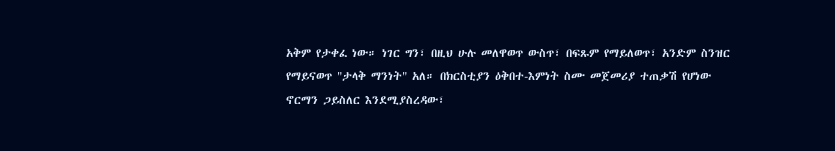አቅም የታቀፈ ነው። ነገር ግን፣ በዚህ ሁሉ መለዋወጥ ውስጥ፣ በፍጹም የማይለወጥ፣ አንድም ስንዝር የማይናወጥ "ታላቅ ማንነት" አለ። በክርስቲያን ዕቅበተ-እምነት ስሙ መጀመሪያ ተጠቃሽ የሆነው ኖርማን ጋይስለር እንደሚያስረዳው፣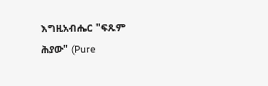እግዚአብሔር "ፍጹም ሕያው" (Pure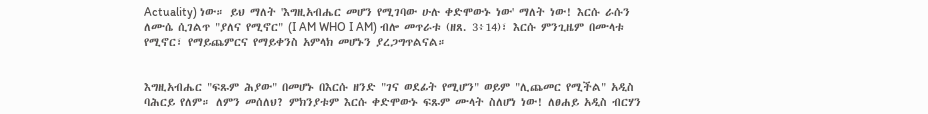Actuality) ነው። ይህ ማለት 'እግዚአብሔር መሆን የሚገባው ሁሉ ቀድሞውኑ ነው' ማለት ነው! እርሱ ራሱን ለሙሴ ሲገልጥ "ያለና የሚኖር" (I AM WHO I AM) ብሎ መጥራቱ (ዘጸ. 3፥14)፣ እርሱ ምንጊዜም በሙላቱ የሚኖር፣ የማይጨምርና የማይቀንስ አምላክ መሆኑን ያረጋግጥልናል።


እግዚአብሔር "ፍጹም ሕያው" በመሆኑ በእርሱ ዘንድ "ገና ወደፊት የሚሆን" ወይም "ሊጨመር የሚችል" አዲስ ባሕርይ የለም። ለምን መሰለህ? ምክንያቱም እርሱ ቀድሞውኑ ፍጹም ሙላት ስለሆነ ነው! ለፀሐይ አዲስ ብርሃን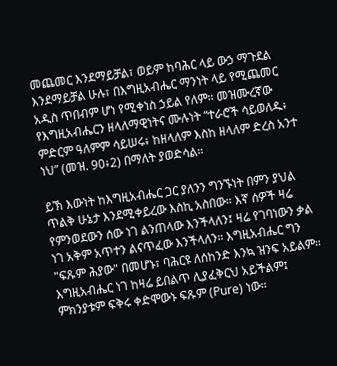መጨመር እንደማይቻል፣ ወይም ከባሕር ላይ ውኃ ማጉደል እንደማይቻል ሁሉ፣ በእግዚአብሔር ማንነት ላይ የሚጨመር አዲስ ጥበብም ሆነ የሚቀነስ ኃይል የለም። መዝሙረኛው የእግዚአብሔርን ዘላለማዊነትና ሙሉነት “ተራሮች ሳይወለዱ፥ ምድርም ዓለምም ሳይሠሩ፥ ከዘላለም እስከ ዘላለም ድረስ አንተ ነህ” (መዝ. 90፥2) በማለት ያወድሳል።

ይኽ እውነት ከእግዚአብሔር ጋር ያለንን ግንኙነት በምን ያህል ጥልቅ ሁኔታ እንደሚቀይረው እስኪ አስበው። እኛ ሰዎች ዛሬ የምንወደውን ሰው ነገ ልንጠላው እንችላለን፤ ዛሬ የገባነውን ቃል ነገ አቅም አጥተን ልናጥፈው እንችላለን። እግዚአብሔር ግን "ፍጹም ሕያው" በመሆኑ፣ ባሕርዩ ለሰከንድ እንኳ ዝንፍ አይልም። እግዚአብሔር ነገ ከዛሬ ይበልጥ ሊያፈቅርህ አይችልም፤ ምክንያቱም ፍቅሩ ቀድሞውኑ ፍጹም (Pure) ነው።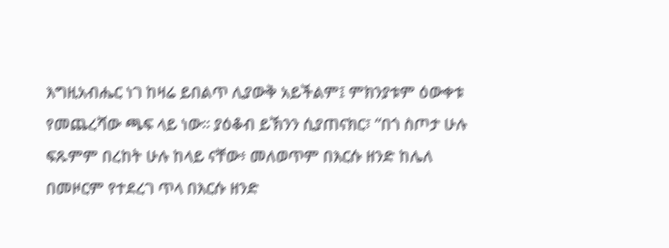እግዚአብሔር ነገ ከዛሬ ይበልጥ ሊያውቅ አይችልም፤ ምክንያቱም ዕውቀቱ የመጨረሻው ጫፍ ላይ ነው። ያዕቆብ ይኽንን ሲያጠናክር፣ “በጎ ስጦታ ሁሉ ፍጹምም በረከት ሁሉ ከላይ ናቸው፥ መለወጥም በእርሱ ዘንድ ከሌለ በመዞርም የተደረገ ጥላ በእርሱ ዘንድ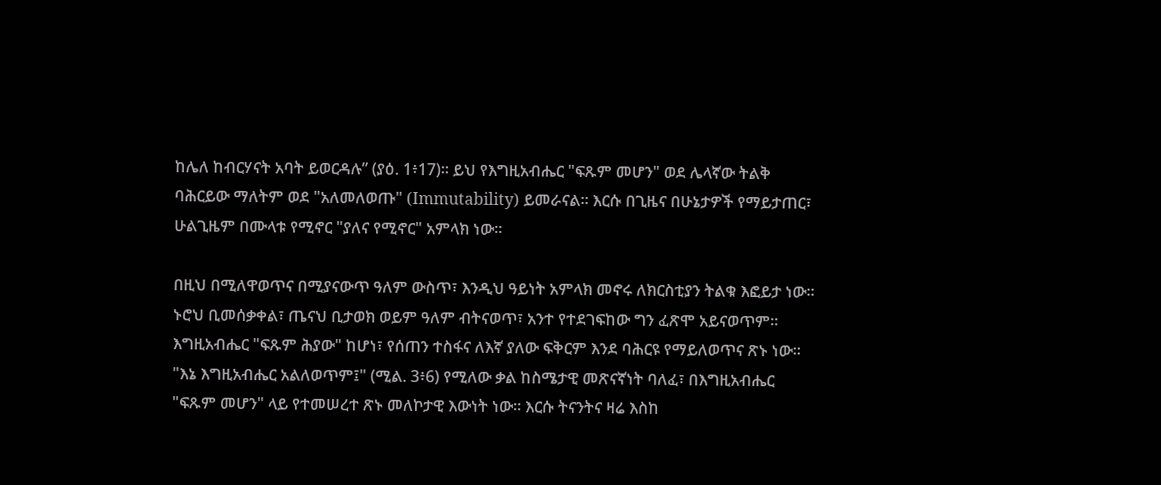ከሌለ ከብርሃናት አባት ይወርዳሉ” (ያዕ. 1፥17)። ይህ የእግዚአብሔር "ፍጹም መሆን" ወደ ሌላኛው ትልቅ ባሕርይው ማለትም ወደ "አለመለወጡ" (Immutability) ይመራናል። እርሱ በጊዜና በሁኔታዎች የማይታጠር፣ ሁልጊዜም በሙላቱ የሚኖር "ያለና የሚኖር" አምላክ ነው።

በዚህ በሚለዋወጥና በሚያናውጥ ዓለም ውስጥ፣ እንዲህ ዓይነት አምላክ መኖሩ ለክርስቲያን ትልቁ እፎይታ ነው። ኑሮህ ቢመሰቃቀል፣ ጤናህ ቢታወክ ወይም ዓለም ብትናወጥ፣ አንተ የተደገፍከው ግን ፈጽሞ አይናወጥም። እግዚአብሔር "ፍጹም ሕያው" ከሆነ፣ የሰጠን ተስፋና ለእኛ ያለው ፍቅርም እንደ ባሕርዩ የማይለወጥና ጽኑ ነው። "እኔ እግዚአብሔር አልለወጥም፤" (ሚል. 3፥6) የሚለው ቃል ከስሜታዊ መጽናኛነት ባለፈ፣ በእግዚአብሔር "ፍጹም መሆን" ላይ የተመሠረተ ጽኑ መለኮታዊ እውነት ነው። እርሱ ትናንትና ዛሬ እስከ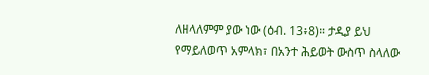ለዘላለምም ያው ነው (ዕብ. 13፥8)። ታዲያ ይህ የማይለወጥ አምላክ፣ በአንተ ሕይወት ውስጥ ስላለው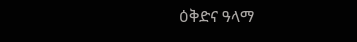ዕቅድና ዓላማ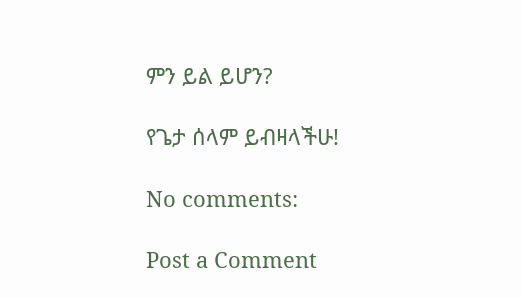ምን ይል ይሆን?

የጌታ ሰላም ይብዛላችሁ!

No comments:

Post a Comment